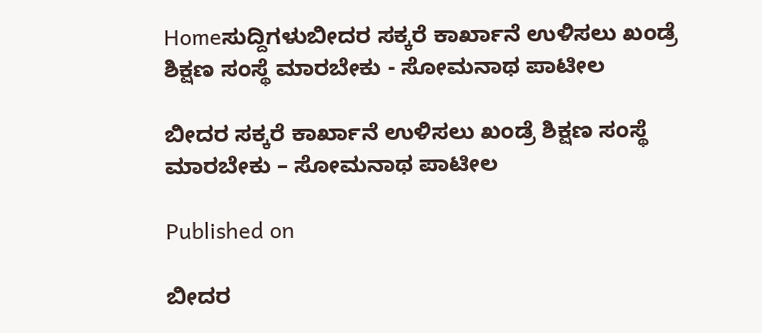Homeಸುದ್ದಿಗಳುಬೀದರ ಸಕ್ಕರೆ ಕಾರ್ಖಾನೆ ಉಳಿಸಲು ಖಂಡ್ರೆ ಶಿಕ್ಷಣ ಸಂಸ್ಥೆ ಮಾರಬೇಕು - ಸೋಮನಾಥ ಪಾಟೀಲ

ಬೀದರ ಸಕ್ಕರೆ ಕಾರ್ಖಾನೆ ಉಳಿಸಲು ಖಂಡ್ರೆ ಶಿಕ್ಷಣ ಸಂಸ್ಥೆ ಮಾರಬೇಕು – ಸೋಮನಾಥ ಪಾಟೀಲ

Published on

ಬೀದರ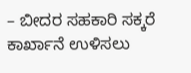– ಬೀದರ ಸಹಕಾರಿ ಸಕ್ಕರೆ ಕಾರ್ಖಾನೆ ಉಳಿಸಲು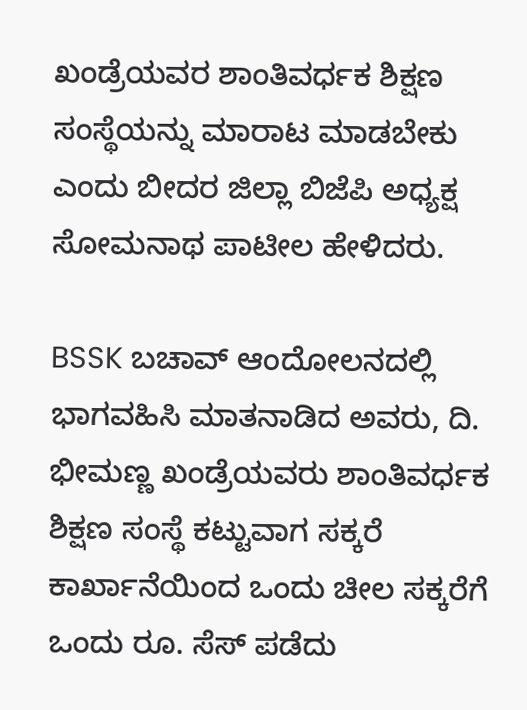ಖಂಡ್ರೆಯವರ ಶಾಂತಿವರ್ಧಕ ಶಿಕ್ಷಣ ಸಂಸ್ಥೆಯನ್ನು ಮಾರಾಟ ಮಾಡಬೇಕು ಎಂದು ಬೀದರ ಜಿಲ್ಲಾ ಬಿಜೆಪಿ ಅಧ್ಯಕ್ಷ ಸೋಮನಾಥ ಪಾಟೀಲ ಹೇಳಿದರು.

BSSK ಬಚಾವ್ ಆಂದೋಲನದಲ್ಲಿ ಭಾಗವಹಿಸಿ ಮಾತನಾಡಿದ ಅವರು, ದಿ. ಭೀಮಣ್ಣ ಖಂಡ್ರೆಯವರು ಶಾಂತಿವರ್ಧಕ ಶಿಕ್ಷಣ ಸಂಸ್ಥೆ ಕಟ್ಟುವಾಗ ಸಕ್ಕರೆ ಕಾರ್ಖಾನೆಯಿಂದ ಒಂದು ಚೀಲ ಸಕ್ಕರೆಗೆ ಒಂದು ರೂ. ಸೆಸ್ ಪಡೆದು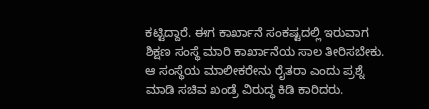ಕಟ್ಟಿದ್ದಾರೆ. ಈಗ ಕಾರ್ಖಾನೆ ಸಂಕಷ್ಟದಲ್ಲಿ ಇರುವಾಗ ಶಿಕ್ಷಣ ಸಂಸ್ಥೆ ಮಾರಿ ಕಾರ್ಖಾನೆಯ ಸಾಲ ತೀರಿಸಬೇಕು. ಆ ಸಂಸ್ಥೆಯ ಮಾಲೀಕರೇನು ರೈತರಾ ಎಂದು ಪ್ರಶ್ನೆ ಮಾಡಿ ಸಚಿವ ಖಂಡ್ರೆ ವಿರುದ್ಧ ಕಿಡಿ ಕಾರಿದರು.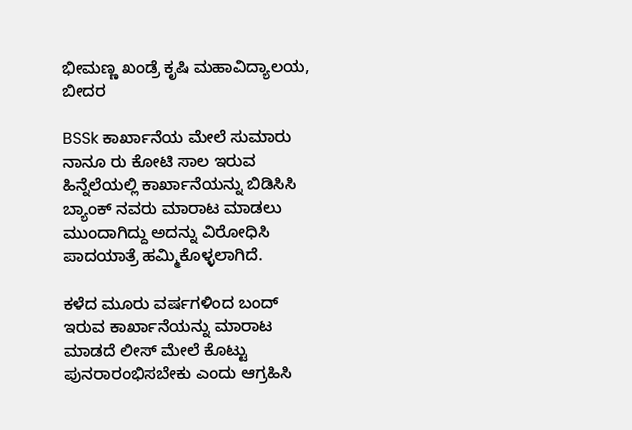ಭೀಮಣ್ಣ ಖಂಡ್ರೆ ಕೃಷಿ ಮಹಾವಿದ್ಯಾಲಯ, ಬೀದರ

BSSk ಕಾರ್ಖಾನೆಯ ಮೇಲೆ ಸುಮಾರು ನಾನೂ ರು ಕೋಟಿ ಸಾಲ ಇರುವ ಹಿನ್ನೆಲೆಯಲ್ಲಿ ಕಾರ್ಖಾನೆಯನ್ನು ಬಿಡಿಸಿಸಿ ಬ್ಯಾಂಕ್ ನವರು ಮಾರಾಟ ಮಾಡಲು ಮುಂದಾಗಿದ್ದು ಅದನ್ನು ವಿರೋಧಿಸಿ ಪಾದಯಾತ್ರೆ ಹಮ್ಮಿಕೊಳ್ಳಲಾಗಿದೆ.

ಕಳೆದ ಮೂರು ವರ್ಷಗಳಿಂದ ಬಂದ್ ಇರುವ ಕಾರ್ಖಾನೆಯನ್ನು ಮಾರಾಟ ಮಾಡದೆ ಲೀಸ್ ಮೇಲೆ ಕೊಟ್ಟು ಪುನರಾರಂಭಿಸಬೇಕು ಎಂದು ಆಗ್ರಹಿಸಿ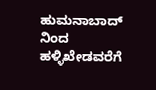ಹುಮನಾಬಾದ್ ನಿಂದ ಹಳ್ಳಿಖೇಡವರೆಗೆ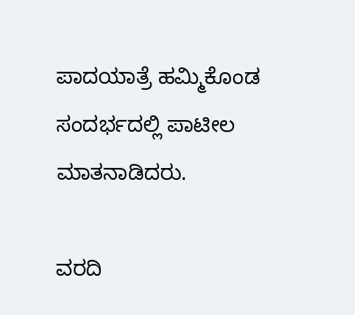ಪಾದಯಾತ್ರೆ ಹಮ್ಮಿಕೊಂಡ ಸಂದರ್ಭದಲ್ಲಿ ಪಾಟೀಲ ಮಾತನಾಡಿದರು.

ವರದಿ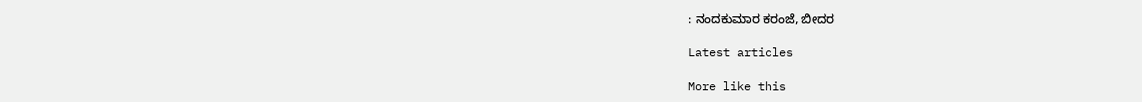: ನಂದಕುಮಾರ ಕರಂಜೆ, ಬೀದರ

Latest articles

More like this